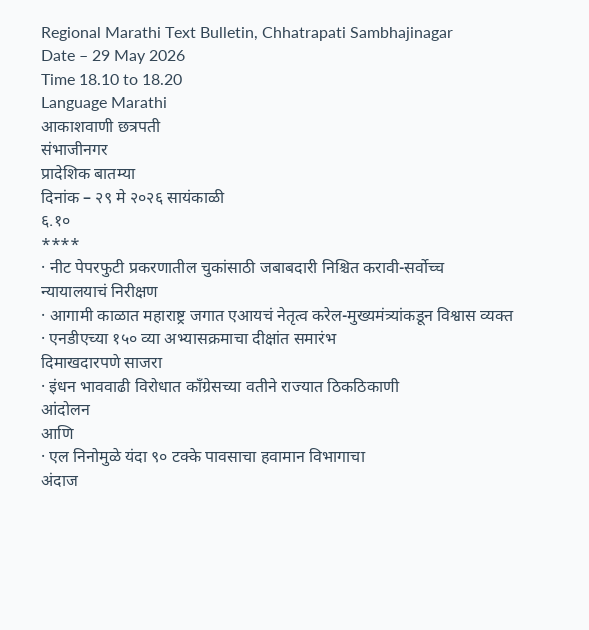Regional Marathi Text Bulletin, Chhatrapati Sambhajinagar
Date – 29 May 2026
Time 18.10 to 18.20
Language Marathi
आकाशवाणी छत्रपती
संभाजीनगर
प्रादेशिक बातम्या
दिनांक – २९ मे २०२६ सायंकाळी
६.१०
****
· नीट पेपरफुटी प्रकरणातील चुकांसाठी जबाबदारी निश्चित करावी-सर्वोच्च
न्यायालयाचं निरीक्षण
· आगामी काळात महाराष्ट्र जगात एआयचं नेतृत्व करेल-मुख्यमंत्र्यांकडून विश्वास व्यक्त
· एनडीएच्या १५० व्या अभ्यासक्रमाचा दीक्षांत समारंभ
दिमाखदारपणे साजरा
· इंधन भाववाढी विरोधात काँग्रेसच्या वतीने राज्यात ठिकठिकाणी
आंदोलन
आणि
· एल निनोमुळे यंदा ९० टक्के पावसाचा हवामान विभागाचा
अंदाज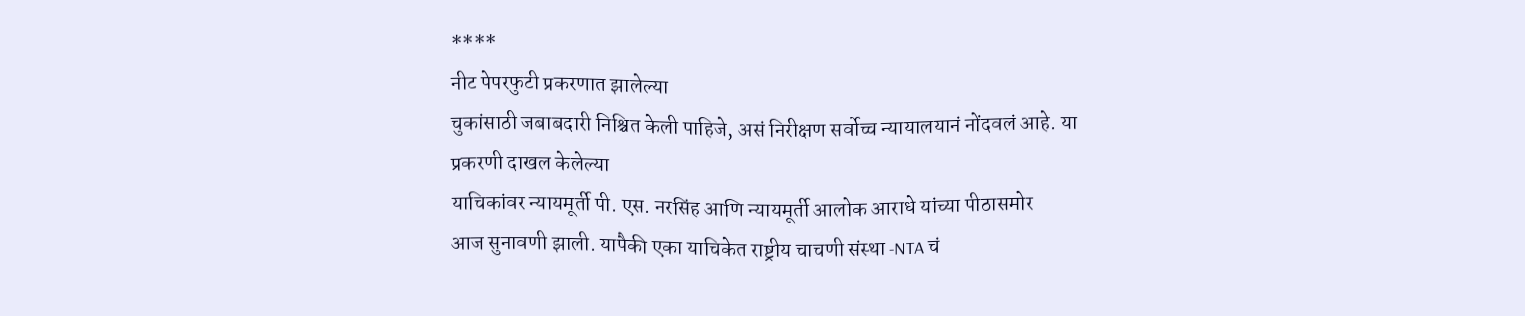****
नीट पेपरफुटी प्रकरणात झालेल्या
चुकांसाठी जबाबदारी निश्चित केली पाहिजे, असं निरीक्षण सर्वोच्च न्यायालयानं नोंदवलं आहे. या प्रकरणी दाखल केलेल्या
याचिकांवर न्यायमूर्ती पी. एस. नरसिंह आणि न्यायमूर्ती आलोक आराधे यांच्या पीठासमोर
आज सुनावणी झाली. यापैकी एका याचिकेत राष्ट्रीय चाचणी संस्था -NTA चं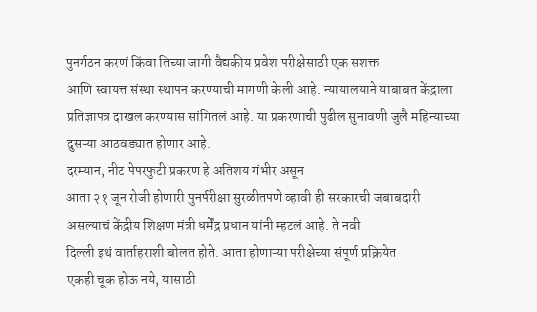पुनर्गठन करणं किंवा तिच्या जागी वैद्यकीय प्रवेश परीक्षेसाठी एक सशक्त
आणि स्वायत्त संस्था स्थापन करण्याची मागणी केली आहे. न्यायालयाने याबाबत केंद्राला
प्रतिज्ञापत्र दाखल करण्यास सांगितलं आहे. या प्रकरणाची पुढील सुनावणी जुलै महिन्याच्या
दुसऱ्या आठवड्यात होणार आहे.
दरम्यान, नीट पेपरफुटी प्रकरण हे अतिशय गंभीर असून
आता २१ जून रोजी होणारी पुनर्परीक्षा सुरळीतपणे व्हावी ही सरकारची जबाबदारी
असल्याचं केंद्रीय शिक्षण मंत्री धर्मेंद्र प्रधान यांनी म्हटलं आहे. ते नवी
दिल्ली इथं वार्ताहराशी बोलत होते. आता होणाऱ्या परीक्षेच्या संपूर्ण प्रक्रियेत
एकही चूक होऊ नये, यासाठी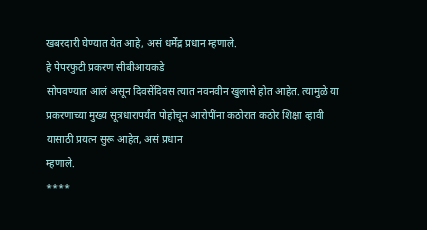खबरदारी घेण्यात येत आहे, असं धर्मेंद्र प्रधान म्हणाले.
हे पेपरफुटी प्रकरण सीबीआयकडे
सोपवण्यात आलं असून दिवसेंदिवस त्यात नवनवीन खुलासे होत आहेत. त्यामुळे या
प्रकरणाच्या मुख्य सूत्रधारापर्यंत पोहोचून आरोपींना कठोरात कठोर शिक्षा व्हावी
यासाठी प्रयत्न सुरू आहेत, असं प्रधान
म्हणाले.
****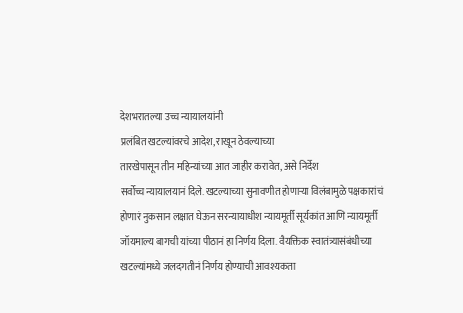देशभरातल्या उच्च न्यायालयांनी
प्रलंबित खटल्यांवरचे आदेश, राखून ठेवल्याच्या
तारखेपासून तीन महिन्यांच्या आत जाहीर करावेत, असे निर्देश
सर्वोच्च न्यायालयानं दिले. खटल्याच्या सुनावणीत होणाऱ्या विलंबामुळे पक्षकारांचं
होणारं नुकसान लक्षात घेऊन सरन्यायाधीश न्यायमूर्ती सूर्यकांत आणि न्यायमूर्ती
जॉयमाल्य बागची यांच्या पीठानं हा निर्णय दिला. वैयक्तिक स्वातंत्र्यासंबंधीच्या
खटल्यांमध्ये जलदगतीनं निर्णय होण्याची आवश्यकता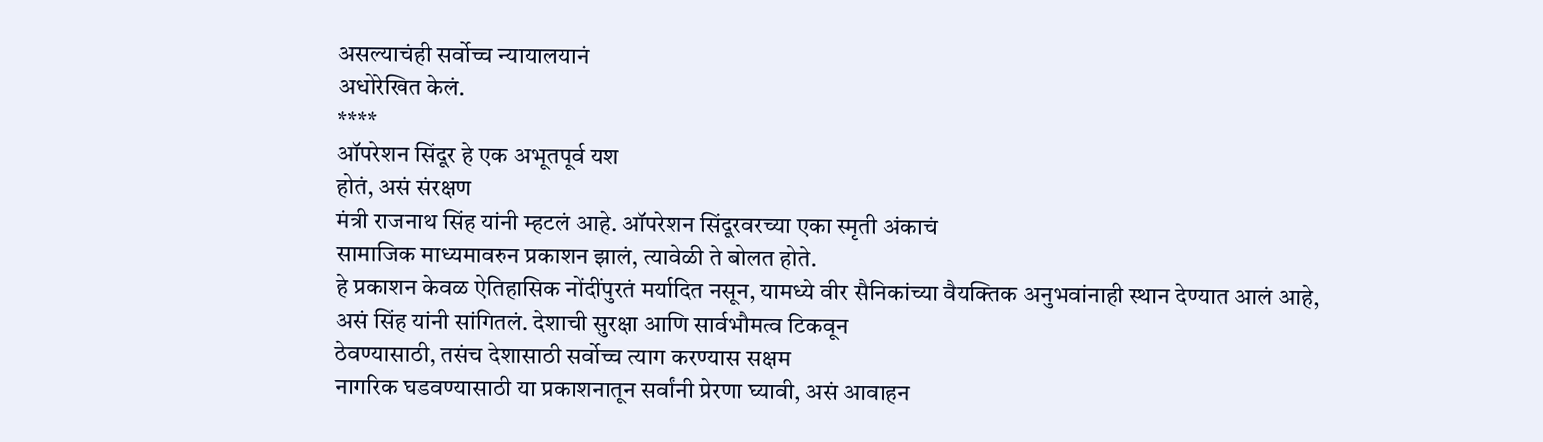असल्याचंही सर्वोच्च न्यायालयानं
अधोरेखित केलं.
****
ऑपरेशन सिंदूर हे एक अभूतपूर्व यश
होतं, असं संरक्षण
मंत्री राजनाथ सिंह यांनी म्हटलं आहे. ऑपरेशन सिंदूरवरच्या एका स्मृती अंकाचं
सामाजिक माध्यमावरुन प्रकाशन झालं, त्यावेळी ते बोलत होते.
हे प्रकाशन केवळ ऐतिहासिक नोंदींपुरतं मर्यादित नसून, यामध्ये वीर सैनिकांच्या वैयक्तिक अनुभवांनाही स्थान देण्यात आलं आहे,
असं सिंह यांनी सांगितलं. देशाची सुरक्षा आणि सार्वभौमत्व टिकवून
ठेवण्यासाठी, तसंच देशासाठी सर्वोच्च त्याग करण्यास सक्षम
नागरिक घडवण्यासाठी या प्रकाशनातून सर्वांनी प्रेरणा घ्यावी, असं आवाहन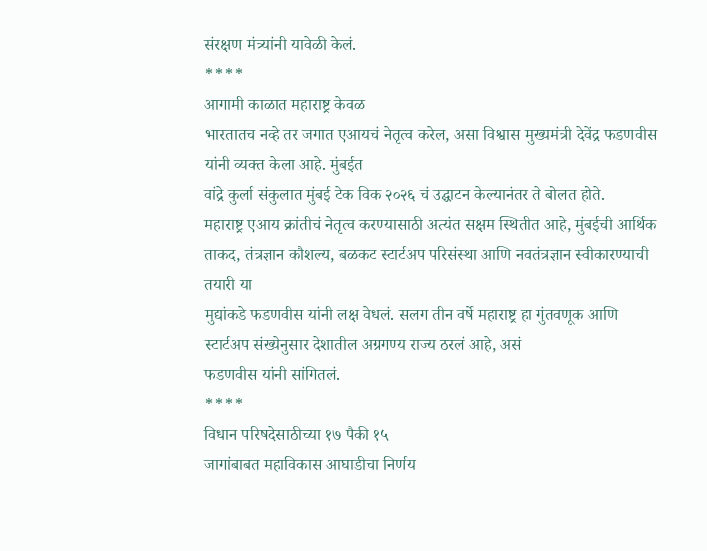संरक्षण मंत्र्यांनी यावेळी केलं.
****
आगामी काळात महाराष्ट्र केवळ
भारतातच नव्हे तर जगात एआयचं नेतृत्व करेल, असा विश्वास मुख्यमंत्री देवेंद्र फडणवीस यांनी व्यक्त केला आहे. मुंबईत
वांद्रे कुर्ला संकुलात मुंबई टेक विक २०२६ चं उद्घाटन केल्यानंतर ते बोलत होते.
महाराष्ट्र एआय क्रांतीचं नेतृत्व करण्यासाठी अत्यंत सक्षम स्थितीत आहे, मुंबईची आर्थिक ताकद, तंत्रज्ञान कौशल्य, बळकट स्टार्टअप परिसंस्था आणि नवतंत्रज्ञान स्वीकारण्याची तयारी या
मुद्यांकडे फडणवीस यांनी लक्ष वेधलं. सलग तीन वर्षे महाराष्ट्र हा गुंतवणूक आणि
स्टार्टअप संख्येनुसार देशातील अग्रगण्य राज्य ठरलं आहे, असं
फडणवीस यांनी सांगितलं.
****
विधान परिषदेसाठीच्या १७ पैकी १५
जागांबाबत महाविकास आघाडीचा निर्णय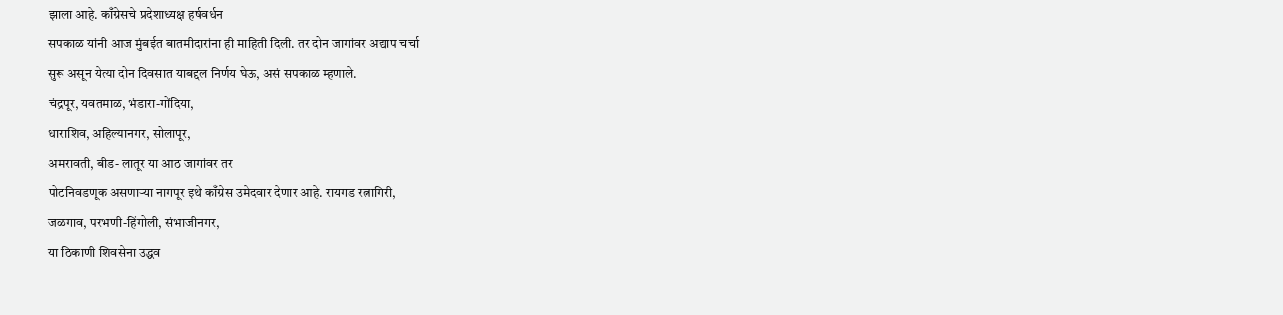झाला आहे. काँग्रेसचे प्रदेशाध्यक्ष हर्षवर्धन
सपकाळ यांनी आज मुंबईत बातमीदारांना ही माहिती दिली. तर दोन जागांवर अद्याप चर्चा
सुरू असून येत्या दोन दिवसात याबद्दल निर्णय घेऊ, असं सपकाळ म्हणाले.
चंद्रपूर, यवतमाळ, भंडारा-गोंदिया,
धाराशिव, अहिल्यानगर, सोलापूर,
अमरावती, बीड- लातूर या आठ जागांवर तर
पोटनिवडणूक असणाऱ्या नागपूर इथे काँग्रेस उमेदवार देणार आहे. रायगड रत्नागिरी,
जळगाव, परभणी-हिंगोली, संभाजीनगर,
या ठिकाणी शिवसेना उद्धव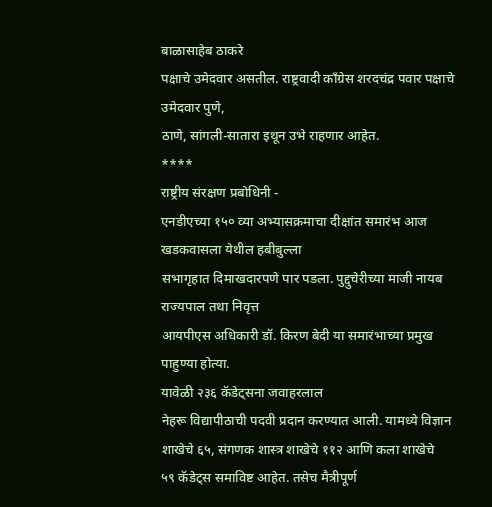बाळासाहेब ठाकरे
पक्षाचे उमेदवार असतील. राष्ट्रवादी काँग्रेस शरदचंद्र पवार पक्षाचे उमेदवार पुणे,
ठाणे, सांगली-सातारा इथून उभे राहणार आहेत.
****
राष्ट्रीय संरक्षण प्रबोधिनी -
एनडीएच्या १५० व्या अभ्यासक्रमाचा दीक्षांत समारंभ आज खडकवासला येथील हबीबुल्ला
सभागृहात दिमाखदारपणे पार पडला. पुद्दुचेरीच्या माजी नायब राज्यपाल तथा निवृत्त
आयपीएस अधिकारी डॉ. किरण बेदी या समारंभाच्या प्रमुख पाहुण्या होत्या.
यावेळी २३६ कॅडेट्सना जवाहरलाल
नेहरू विद्यापीठाची पदवी प्रदान करण्यात आली. यामध्ये विज्ञान शाखेचे ६५, संगणक शास्त्र शाखेचे ११२ आणि कला शाखेचे
५९ कॅडेट्स समाविष्ट आहेत. तसेच मैत्रीपूर्ण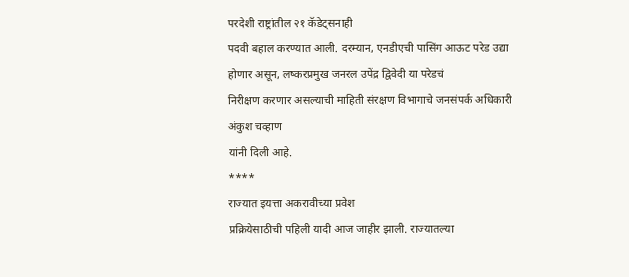परदेशी राष्ट्रांतील २१ कॅडेट्सनाही
पदवी बहाल करण्यात आली. दरम्यान, एनडीएची पासिंग आऊट परेड उद्या
होणार असून, लष्करप्रमुख जनरल उपेंद्र द्विवेदी या परेडचं
निरीक्षण करणार असल्याची माहिती संरक्षण विभागाचे जनसंपर्क अधिकारी अंकुश चव्हाण
यांनी दिली आहे.
****
राज्यात इयत्ता अकरावीच्या प्रवेश
प्रक्रियेसाठीची पहिली यादी आज जाहीर झाली. राज्यातल्या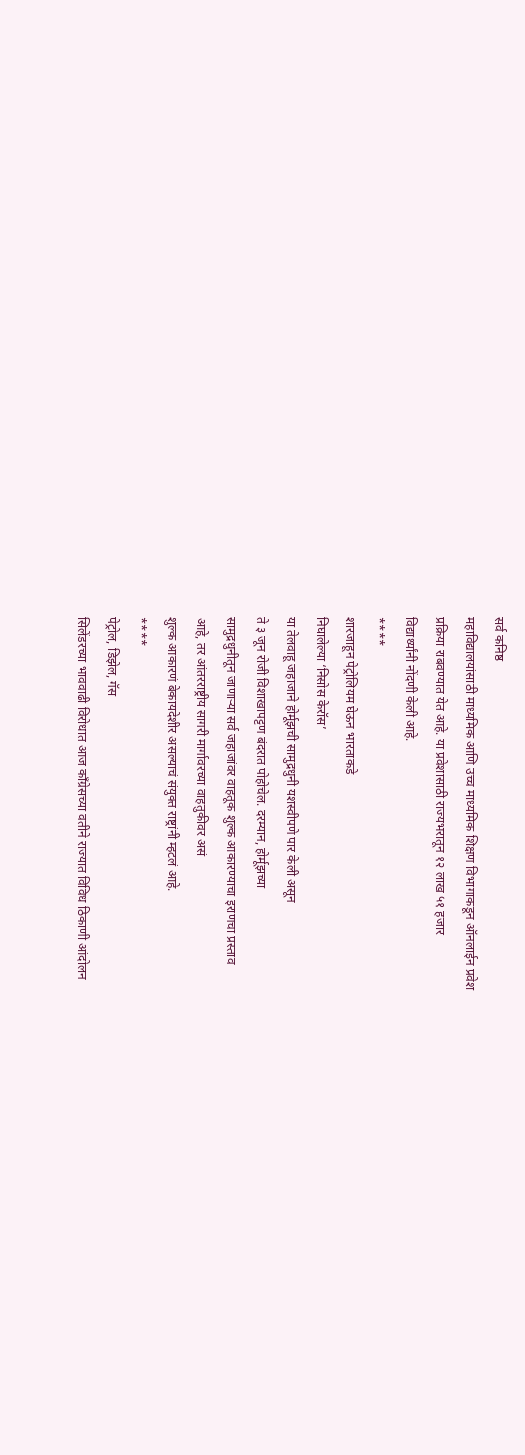सर्व कनिष्ठ
महाविद्यालयांसाठी माध्यमिक आणि उच्च माध्यमिक शिक्षण विभागाकडून ऑनलाईन प्रवेश
प्रक्रिया राबवण्यात येत आहे. या प्रवेशासाठी राज्यभरातून १२ लाख ५१ हजार
विद्यार्थ्यांनी नोंदणी केली आहे.
****
शारजाहून पेट्रोलियम घेऊन भारताकडे
निघालेल्या ‘निसोस केरॉस’
या तेलवाहू जहाजाने होर्मूझची सामुद्रधुनी यशस्वीपणे पार केली असून
ते ३ जून रोजी विशाखापट्टण बंदरात पोहोचेल. दरम्यान, होर्मूझच्या
सामुद्रधुनीतून जाणाऱ्या सर्व जहाजांवर वाहतूक शुल्क आकारण्याचा इराणचा प्रस्ताव
आहे, तर आंतरराष्ट्रीय सागरी मार्गावरच्या वाहतुकीवर असं
शुल्क आकारणं बेकायदेशीर असल्याचं संयुक्त राष्ट्रांनी म्हटलं आहे.
****
पेट्रोल, डिझेल, गॅस
सिलेंडरच्या भाववाढी विरोधात आज काँग्रेसच्या वतीने राज्यात विविध ठिकाणी आंदोलन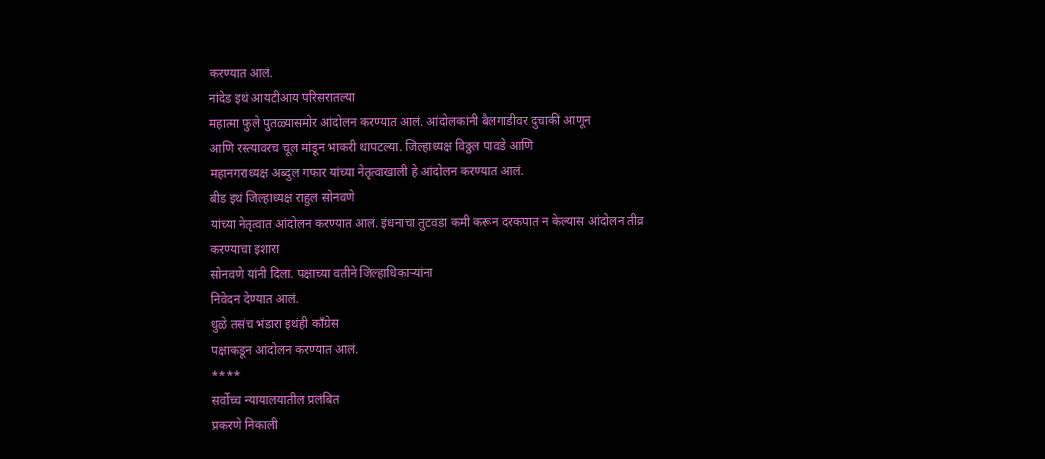करण्यात आलं.
नांदेड इथं आयटीआय परिसरातल्या
महात्मा फुले पुतळ्यासमोर आंदोलन करण्यात आलं. आंदोलकांनी बैलगाडीवर दुचाकी आणून
आणि रस्त्यावरच चूल मांडून भाकरी थापटल्या. जिल्हाध्यक्ष विठ्ठल पावडे आणि
महानगराध्यक्ष अब्दुल गफार यांच्या नेतृत्वाखाली हे आंदोलन करण्यात आलं.
बीड इथं जिल्हाध्यक्ष राहुल सोनवणे
यांच्या नेतृत्वात आंदोलन करण्यात आलं. इंधनाचा तुटवडा कमी करून दरकपात न केल्यास आंदोलन तीव्र करण्याचा इशारा
सोनवणे यांनी दिला. पक्षाच्या वतीने जिल्हाधिकाऱ्यांना
निवेदन देण्यात आलं.
धुळे तसंच भंडारा इथंही काँग्रेस
पक्षाकडून आंदोलन करण्यात आलं.
****
सर्वोच्च न्यायालयातील प्रलंबित
प्रकरणे निकाली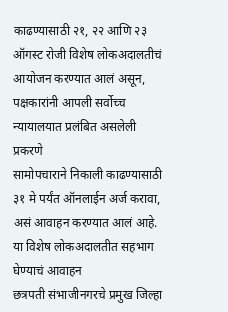काढण्यासाठी २१, २२ आणि २३ ऑगस्ट रोजी विशेष लोकअदालतीचं आयोजन करण्यात आलं असून, पक्षकारांनी आपली सर्वोच्च न्यायालयात प्रलंबित असलेली प्रकरणे
सामोपचाराने निकाली काढण्यासाठी ३१ मे पर्यंत ऑनलाईन अर्ज करावा, असं आवाहन करण्यात आलं आहे. या विशेष लोकअदालतीत सहभाग घेण्याचं आवाहन
छत्रपती संभाजीनगरचे प्रमुख जिल्हा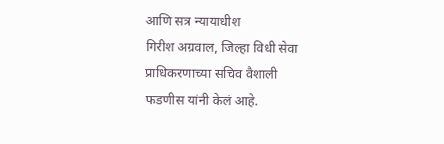आणि सत्र न्यायाधीश
गिरीश अग्रवाल, जिल्हा विधी सेवा प्राधिकरणाच्या सचिव वैशाली
फडणीस यांनी केलं आहे.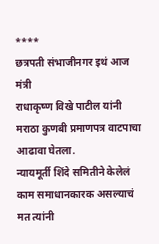****
छत्रपती संभाजीनगर इथं आज मंत्री
राधाकृष्ण विखे पाटील यांनी मराठा कुणबी प्रमाणपत्र वाटपाचा आढावा घेतला.
न्यायमूर्ती शिंदे समितीने केलेलं काम समाधानकारक असल्याचं मत त्यांनी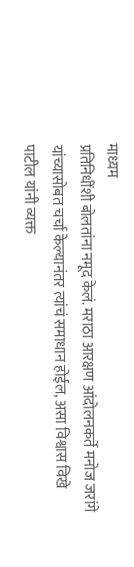माध्यम
प्रतिनिधींशी बोलतांना नमूद केलं. मराठा आरक्षण आंदोलनकर्ते मनोज जरांगे
यांच्यासोबत चर्चा केल्यानंतर त्यांचं समाधान होईल, असा विश्वास विखे पाटील यांनी व्यक्त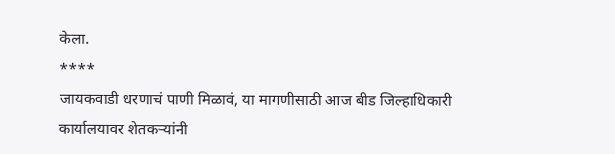केला.
****
जायकवाडी धरणाचं पाणी मिळावं, या मागणीसाठी आज बीड जिल्हाधिकारी
कार्यालयावर शेतकऱ्यांनी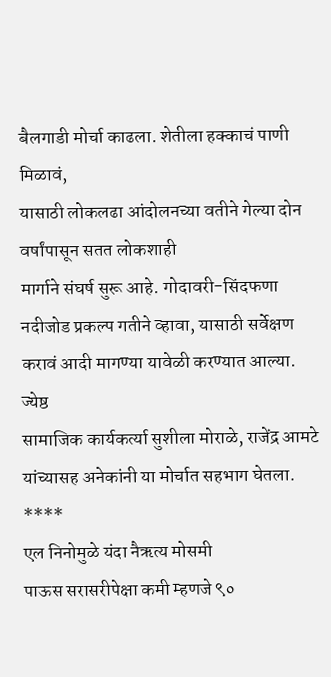बैलगाडी मोर्चा काढला. शेतीला हक्काचं पाणी मिळावं,
यासाठी लोकलढा आंदोलनच्या वतीने गेल्या दोन वर्षांपासून सतत लोकशाही
मार्गाने संघर्ष सुरू आहे. गोदावरी-सिंदफणा नदीजोड प्रकल्प गतीने व्हावा, यासाठी सर्वेक्षण करावं आदी मागण्या यावेळी करण्यात आल्या. ज्येष्ठ
सामाजिक कार्यकर्त्या सुशीला मोराळे, राजेंद्र आमटे
यांच्यासह अनेकांनी या मोर्चात सहभाग घेतला.
****
एल निनोमुळे यंदा नैऋत्य मोसमी
पाऊस सरासरीपेक्षा कमी म्हणजे ९०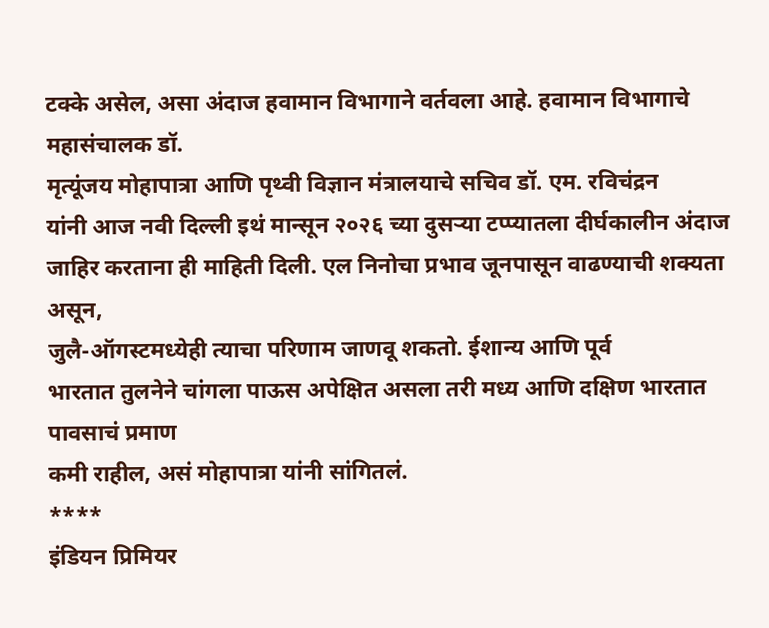टक्के असेल, असा अंदाज हवामान विभागाने वर्तवला आहे. हवामान विभागाचे महासंचालक डॉ.
मृत्यूंजय मोहापात्रा आणि पृथ्वी विज्ञान मंत्रालयाचे सचिव डॉ. एम. रविचंद्रन
यांनी आज नवी दिल्ली इथं मान्सून २०२६ च्या दुसऱ्या टप्प्यातला दीर्घकालीन अंदाज
जाहिर करताना ही माहिती दिली. एल निनोचा प्रभाव जूनपासून वाढण्याची शक्यता असून,
जुलै-ऑगस्टमध्येही त्याचा परिणाम जाणवू शकतो. ईशान्य आणि पूर्व
भारतात तुलनेने चांगला पाऊस अपेक्षित असला तरी मध्य आणि दक्षिण भारतात पावसाचं प्रमाण
कमी राहील, असं मोहापात्रा यांनी सांगितलं.
****
इंडियन प्रिमियर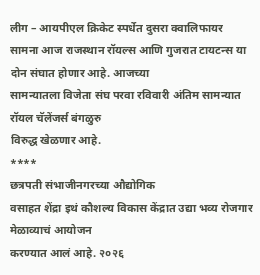लीग – आयपीएल क्रिकेट स्पर्धेत दुसरा क्वालिफायर
सामना आज राजस्थान रॉयल्स आणि गुजरात टायटन्स या दोन संघात होणार आहे. आजच्या
सामन्यातला विजेता संघ परवा रविवारी अंतिम सामन्यात रॉयल चॅलेंजर्स बंगळुरु
विरुद्ध खेळणार आहे.
****
छत्रपती संभाजीनगरच्या औद्योगिक
वसाहत शेंद्रा इथं कौशल्य विकास केंद्रात उद्या भव्य रोजगार मेळाव्याचं आयोजन
करण्यात आलं आहे. २०२६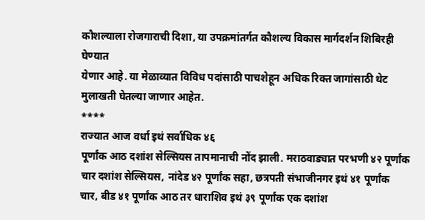कौशल्याला रोजगाराची दिशा, या उपक्रमांतर्गत कौशल्य विकास मार्गदर्शन शिबिरही घेण्यात
येणार आहे. या मेळाव्यात विविध पदांसाठी पाचशेहून अधिक रिक्त जागांसाठी थेट
मुलाखती घेतल्या जाणार आहेत.
****
राज्यात आज वर्धा इथं सर्वाधिक ४६
पूर्णांक आठ दशांश सेल्सियस तापमानाची नोंद झाली. मराठवाड्यात परभणी ४२ पूर्णांक चार दशांश सेल्सियस, नांदेड ४२ पूर्णांक सहा, छत्रपती संभाजीनगर इथं ४१ पूर्णांक
चार, बीड ४१ पूर्णांक आठ तर धाराशिव इथं ३९ पूर्णांक एक दशांश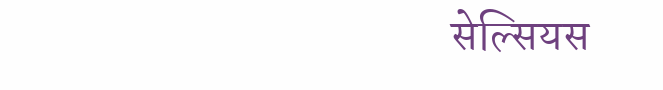सेल्सियस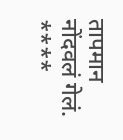तापमान नोंदवलं गेलं.
****